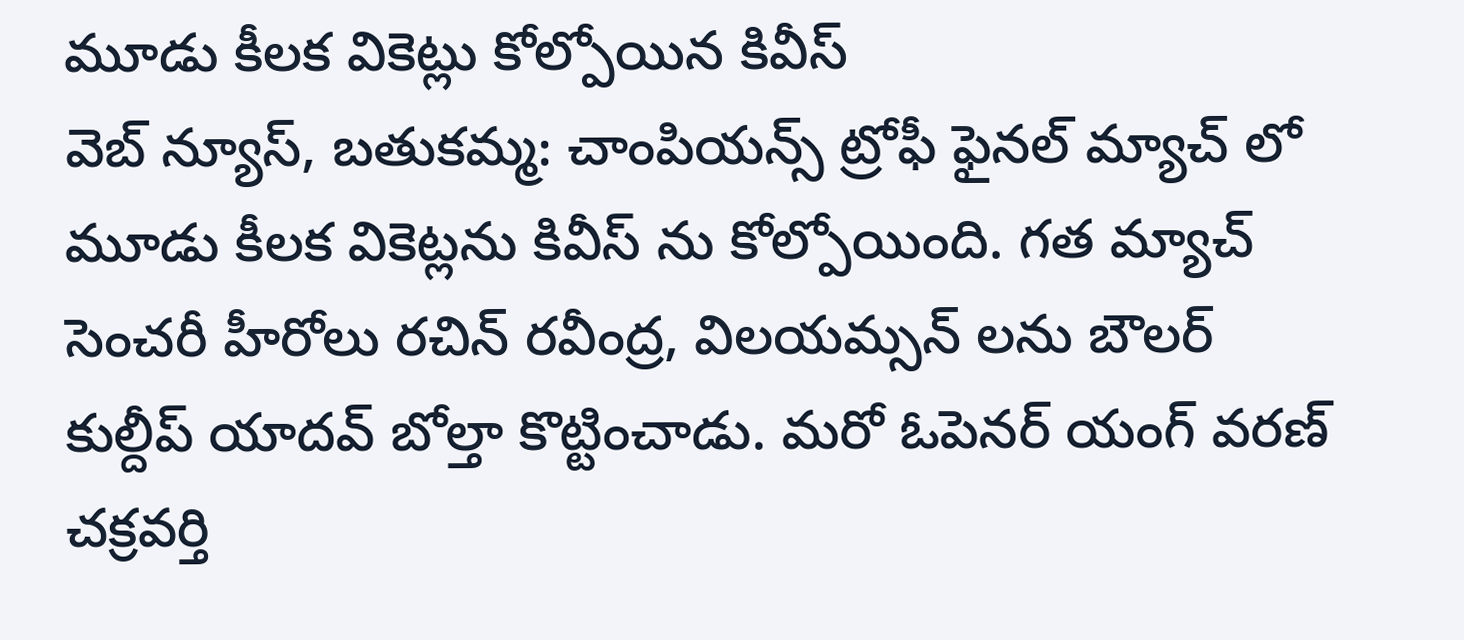మూడు కీలక వికెట్లు కోల్పోయిన కివీస్
వెబ్ న్యూస్, బతుకమ్మ: చాంపియన్స్ ట్రోఫీ ఫైనల్ మ్యాచ్ లో మూడు కీలక వికెట్లను కివీస్ ను కోల్పోయింది. గత మ్యాచ్ సెంచరీ హీరోలు రచిన్ రవీంద్ర, విలయమ్సన్ లను బౌలర్ కుల్దీప్ యాదవ్ బోల్తా కొట్టించాడు. మరో ఓపెనర్ యంగ్ వరణ్ చక్రవర్తి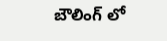బౌలింగ్ లో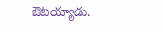ఔటయ్యాడు.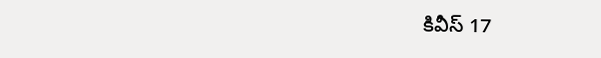కివీస్ 17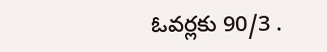ఓవర్లకు 90/3 .